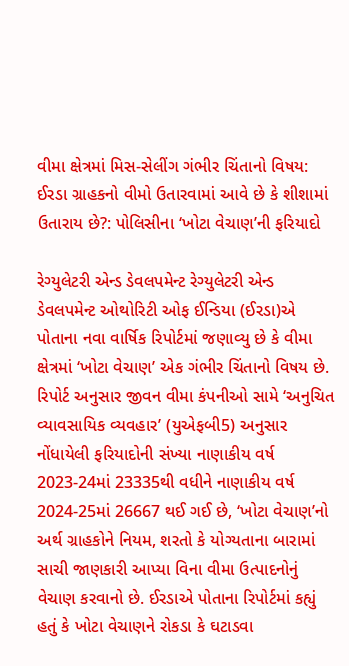વીમા ક્ષેત્રમાં મિસ-સેલીંગ ગંભીર ચિંતાનો વિષય: ઈરડા ગ્રાહકનો વીમો ઉતારવામાં આવે છે કે શીશામાં ઉતારાય છે?: પોલિસીના ‘ખોટા વેચાણ’ની ફરિયાદો

રેગ્યુલેટરી એન્ડ ડેવલપમેન્ટ રેગ્યુલેટરી એન્ડ ડેવલપમેન્ટ ઓથોરિટી ઓફ ઈન્ડિયા (ઈરડા)એ પોતાના નવા વાર્ષિક રિપોર્ટમાં જણાવ્યુ છે કે વીમા ક્ષેત્રમાં ‘ખોટા વેચાણ’ એક ગંભીર ચિંતાનો વિષય છે.
રિપોર્ટ અનુસાર જીવન વીમા કંપનીઓ સામે ‘અનુચિત વ્યાવસાયિક વ્યવહાર’ (યુએફબી5) અનુસાર નોંધાયેલી ફરિયાદોની સંખ્યા નાણાકીય વર્ષ 2023-24માં 23335થી વધીને નાણાકીય વર્ષ 2024-25માં 26667 થઈ ગઈ છે, ‘ખોટા વેચાણ’નો અર્થ ગ્રાહકોને નિયમ, શરતો કે યોગ્યતાના બારામાં સાચી જાણકારી આપ્યા વિના વીમા ઉત્પાદનોનું વેચાણ કરવાનો છે. ઈરડાએ પોતાના રિપોર્ટમાં કહ્યું હતું કે ખોટા વેચાણને રોકડા કે ઘટાડવા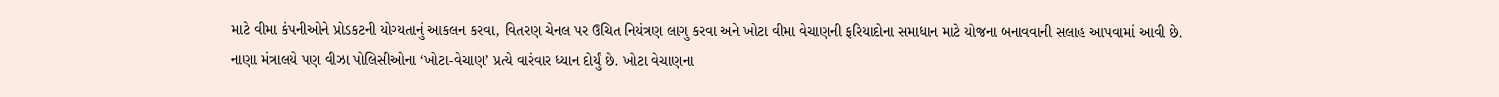માટે વીમા કંપનીઓને પ્રોડકટની યોગ્યતાનું આકલન કરવા, વિતરણ ચેનલ પર ઉચિત નિયંત્રણ લાગુ કરવા અને ખોટા વીમા વેચાણની ફરિયાદોના સમાધાન માટે યોજના બનાવવાની સલાહ આપવામાં આવી છે.
નાણા મંત્રાલયે પણ વીઝા પોલિસીઓના ‘ખોટા-વેચાણ’ પ્રત્યે વારંવાર ધ્યાન દોર્યું છે. ખોટા વેચાણના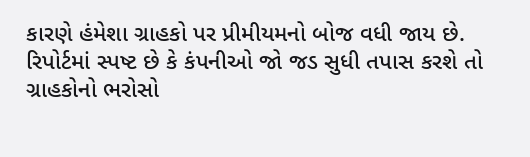કારણે હંમેશા ગ્રાહકો પર પ્રીમીયમનો બોજ વધી જાય છે. રિપોર્ટમાં સ્પષ્ટ છે કે કંપનીઓ જો જડ સુધી તપાસ કરશે તો ગ્રાહકોનો ભરોસો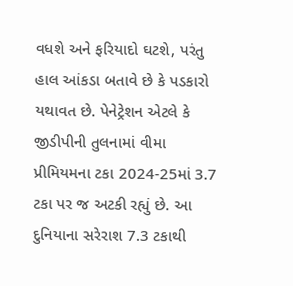વધશે અને ફરિયાદો ઘટશે, પરંતુ હાલ આંકડા બતાવે છે કે પડકારો યથાવત છે. પેનેટ્રેશન એટલે કે જીડીપીની તુલનામાં વીમા પ્રીમિયમના ટકા 2024-25માં 3.7 ટકા પર જ અટકી રહ્યું છે. આ દુનિયાના સરેરાશ 7.3 ટકાથી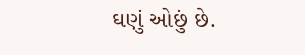ઘણું ઓછું છે.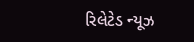રિલેટેડ ન્યૂઝ